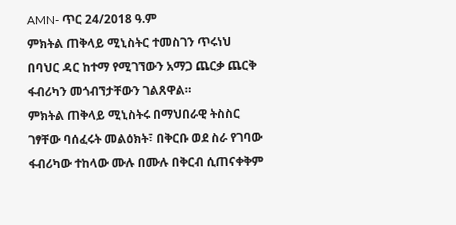AMN- ጥር 24/2018 ዓ.ም
ምክትል ጠቅላይ ሚኒስትር ተመስገን ጥሩነህ በባህር ዳር ከተማ የሚገኘውን አማጋ ጨርቃ ጨርቅ ፋብሪካን መጎብኘታቸውን ገልጸዋል።
ምክትል ጠቅላይ ሚኒስትሩ በማህበራዊ ትስስር ገፃቸው ባሰፈሩት መልዕክት፣ በቅርቡ ወደ ስራ የገባው ፋብሪካው ተከላው ሙሉ በሙሉ በቅርብ ሲጠናቀቅም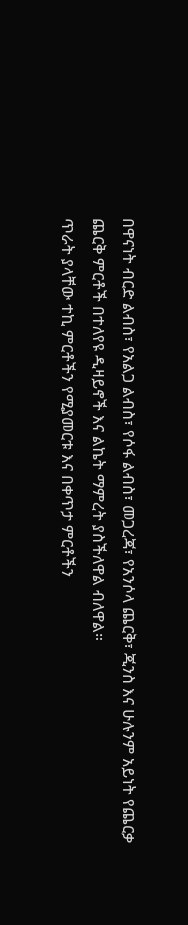በዋናነት ብርድ ልብስ፣ የአልጋ ልብስ፣ የሶፋ ልብስ፣ መጋረጃ፣ የአንሶላ ጨርቅ፣ ጂንስ እና ሁሉንም አይነት የጨርቃ ጨርቅ ምርቶች በተለየዩ ዲዛይኖች እና ልኬት ማምረት ያስችለዋል ብለዋል።
ጥራት ያላቸው ተኪ ምርቶችን የሚያመርቱ እና በቀጥታ ምርቶችን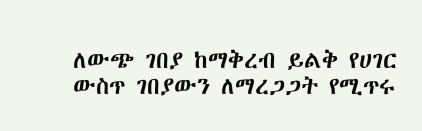ለውጭ ገበያ ከማቅረብ ይልቅ የሀገር ውስጥ ገበያውን ለማረጋጋት የሚጥሩ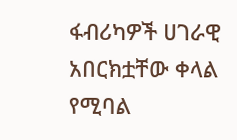ፋብሪካዎች ሀገራዊ አበርክቷቸው ቀላል የሚባል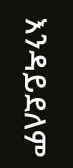እንዳይደለም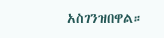አስገንዝበዋል።